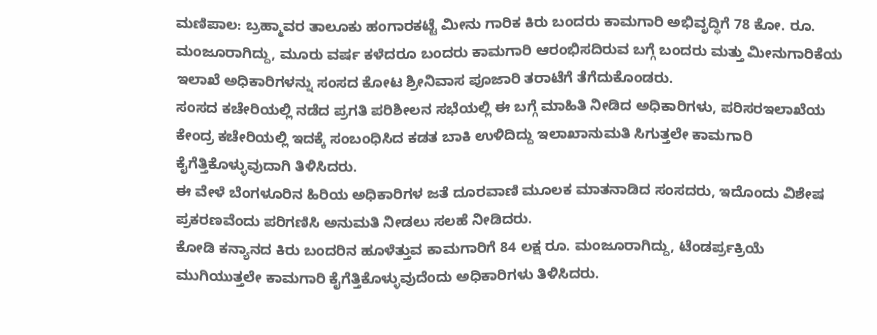ಮಣಿಪಾಲ: ಬ್ರಹ್ಮಾವರ ತಾಲೂಕು ಹಂಗಾರಕಟ್ಟೆ ಮೀನು ಗಾರಿಕ ಕಿರು ಬಂದರು ಕಾಮಗಾರಿ ಅಭಿವೃದ್ಧಿಗೆ 78 ಕೋ. ರೂ. ಮಂಜೂರಾಗಿದ್ದು, ಮೂರು ವರ್ಷ ಕಳೆದರೂ ಬಂದರು ಕಾಮಗಾರಿ ಆರಂಭಿಸದಿರುವ ಬಗ್ಗೆ ಬಂದರು ಮತ್ತು ಮೀನುಗಾರಿಕೆಯ ಇಲಾಖೆ ಅಧಿಕಾರಿಗಳನ್ನು ಸಂಸದ ಕೋಟ ಶ್ರೀನಿವಾಸ ಪೂಜಾರಿ ತರಾಟೆಗೆ ತೆಗೆದುಕೊಂಡರು.
ಸಂಸದ ಕಚೇರಿಯಲ್ಲಿ ನಡೆದ ಪ್ರಗತಿ ಪರಿಶೀಲನ ಸಭೆಯಲ್ಲಿ ಈ ಬಗ್ಗೆ ಮಾಹಿತಿ ನೀಡಿದ ಅಧಿಕಾರಿಗಳು, ಪರಿಸರಇಲಾಖೆಯ ಕೇಂದ್ರ ಕಚೇರಿಯಲ್ಲಿ ಇದಕ್ಕೆ ಸಂಬಂಧಿಸಿದ ಕಡತ ಬಾಕಿ ಉಳಿದಿದ್ದು ಇಲಾಖಾನುಮತಿ ಸಿಗುತ್ತಲೇ ಕಾಮಗಾರಿ ಕೈಗೆತ್ತಿಕೊಳ್ಳುವುದಾಗಿ ತಿಳಿಸಿದರು.
ಈ ವೇಳೆ ಬೆಂಗಳೂರಿನ ಹಿರಿಯ ಅಧಿಕಾರಿಗಳ ಜತೆ ದೂರವಾಣಿ ಮೂಲಕ ಮಾತನಾಡಿದ ಸಂಸದರು, ಇದೊಂದು ವಿಶೇಷ ಪ್ರಕರಣವೆಂದು ಪರಿಗಣಿಸಿ ಅನುಮತಿ ನೀಡಲು ಸಲಹೆ ನೀಡಿದರು.
ಕೋಡಿ ಕನ್ಯಾನದ ಕಿರು ಬಂದರಿನ ಹೂಳೆತ್ತುವ ಕಾಮಗಾರಿಗೆ 84 ಲಕ್ಷ ರೂ. ಮಂಜೂರಾಗಿದ್ದು, ಟೆಂಡರ್ಪ್ರಕ್ರಿಯೆ ಮುಗಿಯುತ್ತಲೇ ಕಾಮಗಾರಿ ಕೈಗೆತ್ತಿಕೊಳ್ಳುವುದೆಂದು ಅಧಿಕಾರಿಗಳು ತಿಳಿಸಿದರು.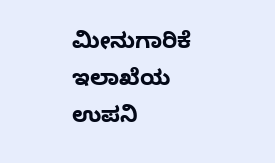ಮೀನುಗಾರಿಕೆ ಇಲಾಖೆಯ ಉಪನಿ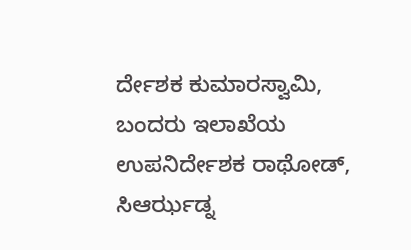ರ್ದೇಶಕ ಕುಮಾರಸ್ವಾಮಿ, ಬಂದರು ಇಲಾಖೆಯ ಉಪನಿರ್ದೇಶಕ ರಾಥೋಡ್, ಸಿಆರ್ಝಡ್ನ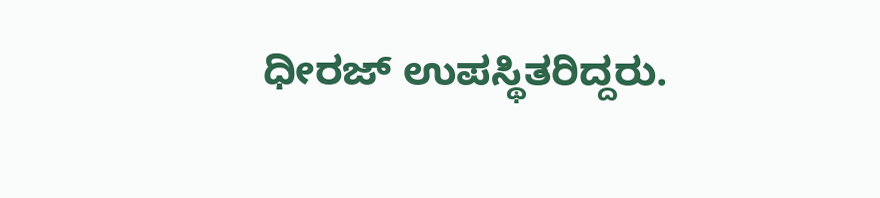ಧೀರಜ್ ಉಪಸ್ಥಿತರಿದ್ದರು.